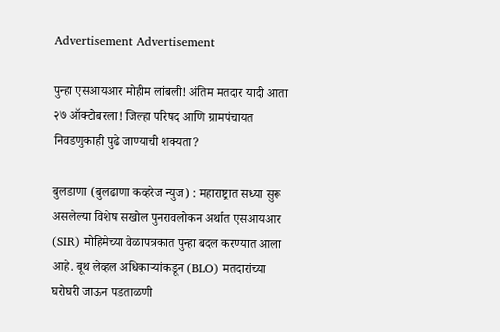Advertisement Advertisement

पुन्हा एसआयआर मोहीम लांबली! अंतिम मतदार यादी आता २७ ऑक्टोबरला! जिल्हा परिषद आणि ग्रामपंचायत निवडणुकाही पुढे जाण्याची शक्यता?

बुलडाणा (बुलढाणा कव्हरेज न्युज) : महाराष्ट्रात सध्या सुरू असलेल्या विशेष सखोल पुनरावलोकन अर्थात एसआयआर (SIR) मोहिमेच्या वेळापत्रकात पुन्हा बदल करण्यात आला आहे. बूथ लेव्हल अधिकाऱ्यांकडून (BLO) मतदारांच्या घरोघरी जाऊन पडताळणी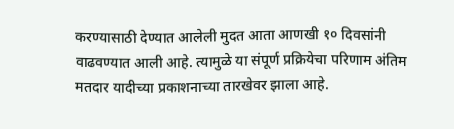करण्यासाठी देण्यात आलेली मुदत आता आणखी १० दिवसांनी वाढवण्यात आली आहे. त्यामुळे या संपूर्ण प्रक्रियेचा परिणाम अंतिम मतदार यादीच्या प्रकाशनाच्या तारखेवर झाला आहे.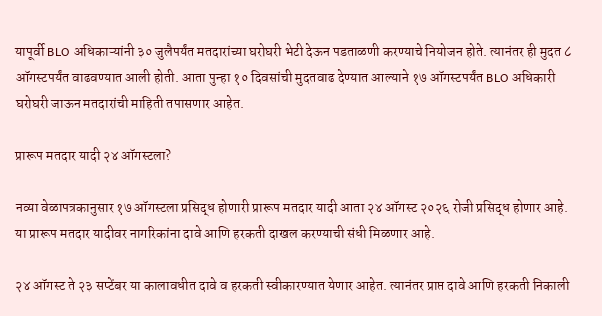यापूर्वी BLO अधिकाऱ्यांनी ३० जुलैपर्यंत मतदारांच्या घरोघरी भेटी देऊन पडताळणी करण्याचे नियोजन होते. त्यानंतर ही मुदत ८ ऑगस्टपर्यंत वाढवण्यात आली होती. आता पुन्हा १० दिवसांची मुदतवाढ देण्यात आल्याने १७ ऑगस्टपर्यंत BLO अधिकारी घरोघरी जाऊन मतदारांची माहिती तपासणार आहेत.

प्रारूप मतदार यादी २४ ऑगस्टला?

नव्या वेळापत्रकानुसार १७ ऑगस्टला प्रसिद्ध होणारी प्रारूप मतदार यादी आता २४ ऑगस्ट २०२६ रोजी प्रसिद्ध होणार आहे. या प्रारूप मतदार यादीवर नागरिकांना दावे आणि हरकती दाखल करण्याची संधी मिळणार आहे.

२४ ऑगस्ट ते २३ सप्टेंबर या कालावधीत दावे व हरकती स्वीकारण्यात येणार आहेत. त्यानंतर प्राप्त दावे आणि हरकती निकाली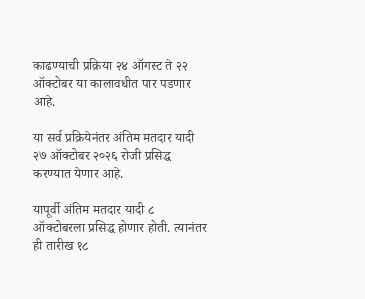काढण्याची प्रक्रिया २४ ऑगस्ट ते २२ ऑक्टोबर या कालावधीत पार पडणार आहे.

या सर्व प्रक्रियेनंतर अंतिम मतदार यादी २७ ऑक्टोबर २०२६ रोजी प्रसिद्ध करण्यात येणार आहे.

यापूर्वी अंतिम मतदार यादी ८ ऑक्टोबरला प्रसिद्ध होणार होती. त्यानंतर ही तारीख १८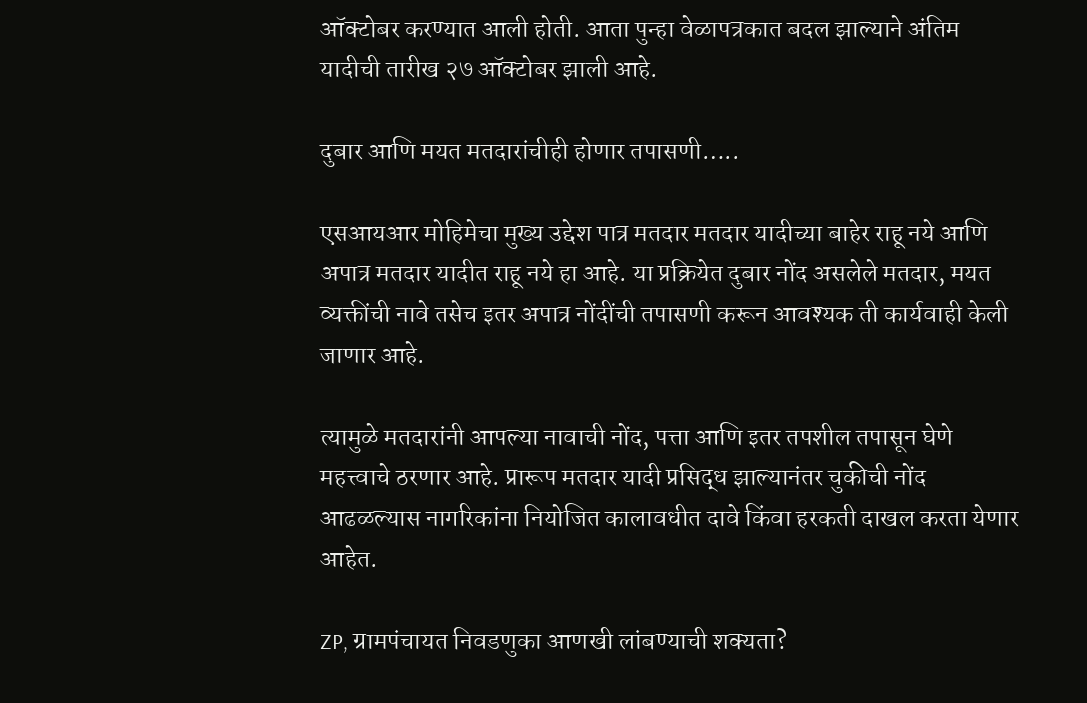ऑक्टोबर करण्यात आली होती. आता पुन्हा वेळापत्रकात बदल झाल्याने अंतिम यादीची तारीख २७ ऑक्टोबर झाली आहे.

दुबार आणि मयत मतदारांचीही होणार तपासणी…..

एसआयआर मोहिमेचा मुख्य उद्देश पात्र मतदार मतदार यादीच्या बाहेर राहू नये आणि अपात्र मतदार यादीत राहू नये हा आहे. या प्रक्रियेत दुबार नोंद असलेले मतदार, मयत व्यक्तींची नावे तसेच इतर अपात्र नोंदींची तपासणी करून आवश्यक ती कार्यवाही केली जाणार आहे.

त्यामुळे मतदारांनी आपल्या नावाची नोंद, पत्ता आणि इतर तपशील तपासून घेणे महत्त्वाचे ठरणार आहे. प्रारूप मतदार यादी प्रसिद्ध झाल्यानंतर चुकीची नोंद आढळल्यास नागरिकांना नियोजित कालावधीत दावे किंवा हरकती दाखल करता येणार आहेत.

ZP, ग्रामपंचायत निवडणुका आणखी लांबण्याची शक्यता?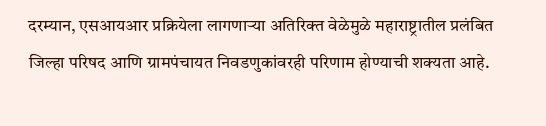दरम्यान, एसआयआर प्रक्रियेला लागणाऱ्या अतिरिक्त वेळेमुळे महाराष्ट्रातील प्रलंबित जिल्हा परिषद आणि ग्रामपंचायत निवडणुकांवरही परिणाम होण्याची शक्यता आहे.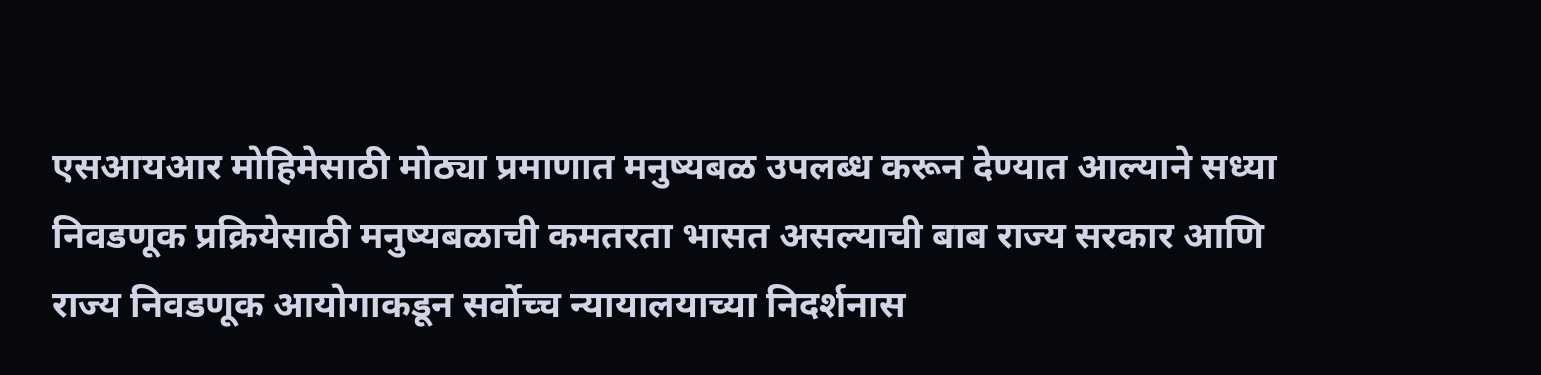एसआयआर मोहिमेसाठी मोठ्या प्रमाणात मनुष्यबळ उपलब्ध करून देण्यात आल्याने सध्या निवडणूक प्रक्रियेसाठी मनुष्यबळाची कमतरता भासत असल्याची बाब राज्य सरकार आणि राज्य निवडणूक आयोगाकडून सर्वोच्च न्यायालयाच्या निदर्शनास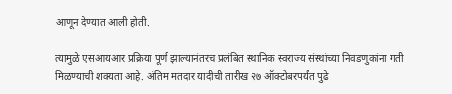आणून देण्यात आली होती.

त्यामुळे एसआयआर प्रक्रिया पूर्ण झाल्यानंतरच प्रलंबित स्थानिक स्वराज्य संस्थांच्या निवडणुकांना गती मिळण्याची शक्यता आहे. अंतिम मतदार यादीची तारीख २७ ऑक्टोबरपर्यंत पुढे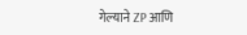गेल्याने ZP आणि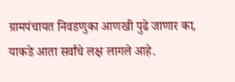ग्रामपंचायत निवडणुका आणखी पुढे जाणार का, याकडे आता सर्वांचे लक्ष लागले आहे.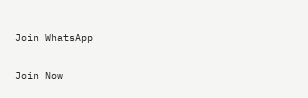Join WhatsApp

Join Now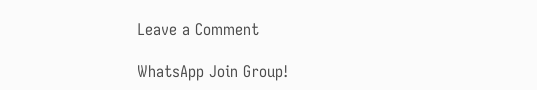Leave a Comment

WhatsApp Join Group!